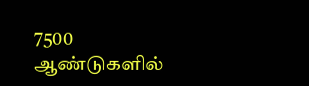7500 ஆண்டுகளில்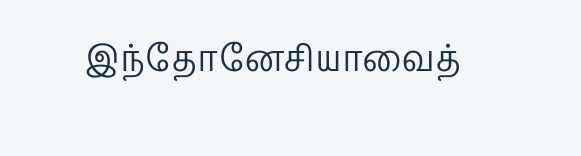இந்தோனேசியாவைத்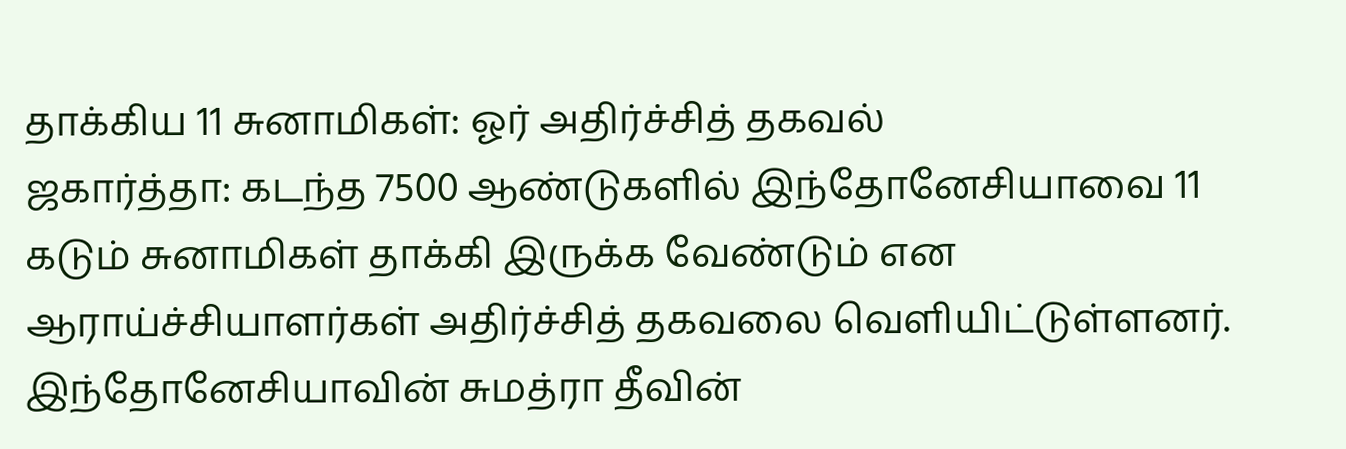தாக்கிய 11 சுனாமிகள்: ஓர் அதிர்ச்சித் தகவல்
ஜகார்த்தா: கடந்த 7500 ஆண்டுகளில் இந்தோனேசியாவை 11 கடும் சுனாமிகள் தாக்கி இருக்க வேண்டும் என ஆராய்ச்சியாளர்கள் அதிர்ச்சித் தகவலை வெளியிட்டுள்ளனர்.
இந்தோனேசியாவின் சுமத்ரா தீவின்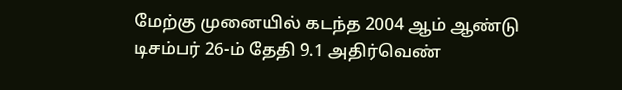மேற்கு முனையில் கடந்த 2004 ஆம் ஆண்டு டிசம்பர் 26-ம் தேதி 9.1 அதிர்வெண்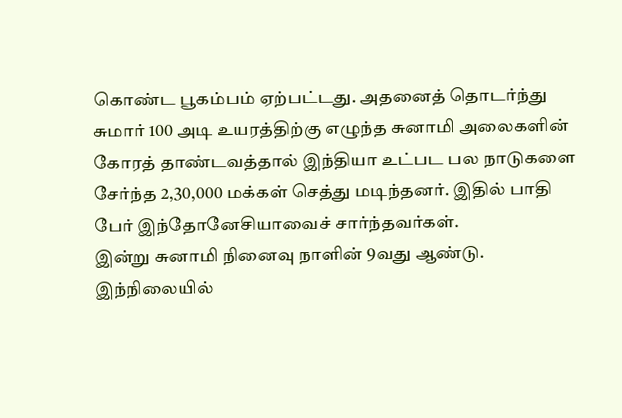கொண்ட பூகம்பம் ஏற்பட்டது. அதனைத் தொடர்ந்து சுமார் 100 அடி உயரத்திற்கு எழுந்த சுனாமி அலைகளின் கோரத் தாண்டவத்தால் இந்தியா உட்பட பல நாடுகளை சேர்ந்த 2,30,000 மக்கள் செத்து மடிந்தனர். இதில் பாதி பேர் இந்தோனேசியாவைச் சார்ந்தவர்கள்.
இன்று சுனாமி நினைவு நாளின் 9வது ஆண்டு. இந்நிலையில்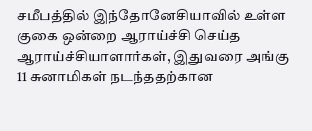சமீபத்தில் இந்தோனேசியாவில் உள்ள குகை ஒன்றை ஆராய்ச்சி செய்த ஆராய்ச்சியாளார்கள், இதுவரை அங்கு 11 சுனாமிகள் நடந்ததற்கான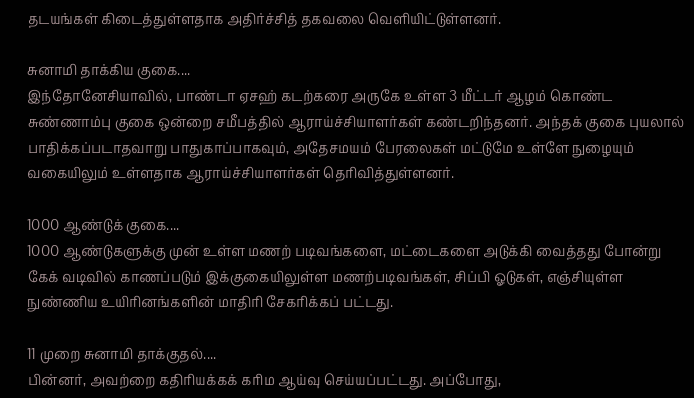தடயங்கள் கிடைத்துள்ளதாக அதிர்ச்சித் தகவலை வெளியிட்டுள்ளனர்.

சுனாமி தாக்கிய குகை....
இந்தோனேசியாவில், பாண்டா ஏசஹ் கடற்கரை அருகே உள்ள 3 மீட்டர் ஆழம் கொண்ட சுண்ணாம்பு குகை ஒன்றை சமீபத்தில் ஆராய்ச்சியாளர்கள் கண்டறிந்தனர். அந்தக் குகை புயலால் பாதிக்கப்படாதவாறு பாதுகாப்பாகவும், அதேசமயம் பேரலைகள் மட்டுமே உள்ளே நுழையும் வகையிலும் உள்ளதாக ஆராய்ச்சியாளர்கள் தெரிவித்துள்ளனர்.

1000 ஆண்டுக் குகை....
1000 ஆண்டுகளுக்கு முன் உள்ள மணற் படிவங்களை, மட்டைகளை அடுக்கி வைத்தது போன்று கேக் வடிவில் காணப்படும் இக்குகையிலுள்ள மணற்படிவங்கள், சிப்பி ஓடுகள், எஞ்சியுள்ள நுண்ணிய உயிரினங்களின் மாதிரி சேகரிக்கப் பட்டது.

11 முறை சுனாமி தாக்குதல்....
பின்னர், அவற்றை கதிரியக்கக் கரிம ஆய்வு செய்யப்பட்டது. அப்போது,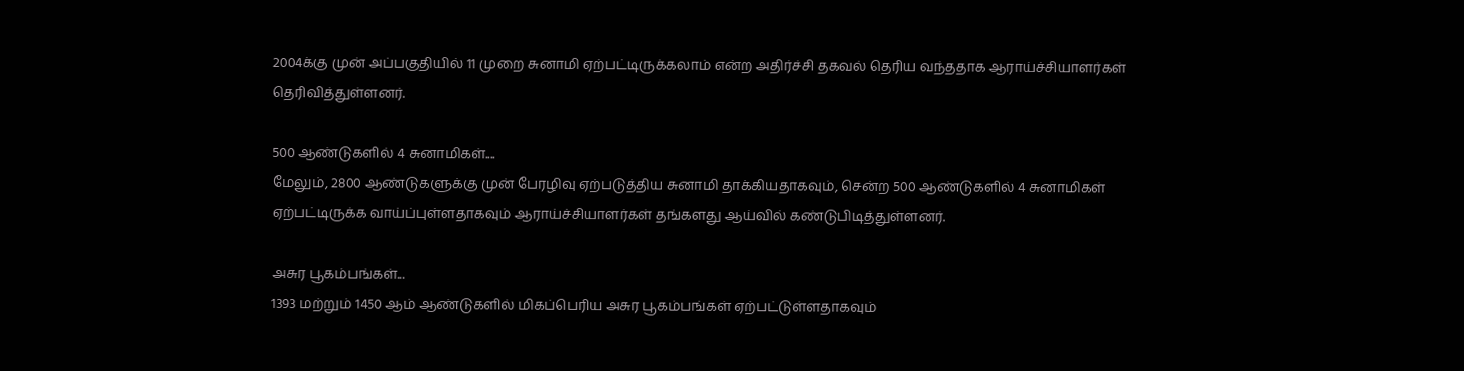2004க்கு முன் அப்பகுதியில் 11 முறை சுனாமி ஏற்பட்டிருக்கலாம் என்ற அதிர்ச்சி தகவல் தெரிய வந்ததாக ஆராய்ச்சியாளர்கள் தெரிவித்துள்ளனர்.

500 ஆண்டுகளில் 4 சுனாமிகள்....
மேலும், 2800 ஆண்டுகளுக்கு முன் பேரழிவு ஏற்படுத்திய சுனாமி தாக்கியதாகவும், சென்ற 500 ஆண்டுகளில் 4 சுனாமிகள் ஏற்பட்டிருக்க வாய்ப்புள்ளதாகவும் ஆராய்ச்சியாளர்கள் தங்களது ஆய்வில் கண்டுபிடித்துள்ளனர்.

அசுர பூகம்பங்கள்...
1393 மற்றும் 1450 ஆம் ஆண்டுகளில் மிகப்பெரிய அசுர பூகம்பங்கள் ஏற்பட்டுள்ளதாகவும்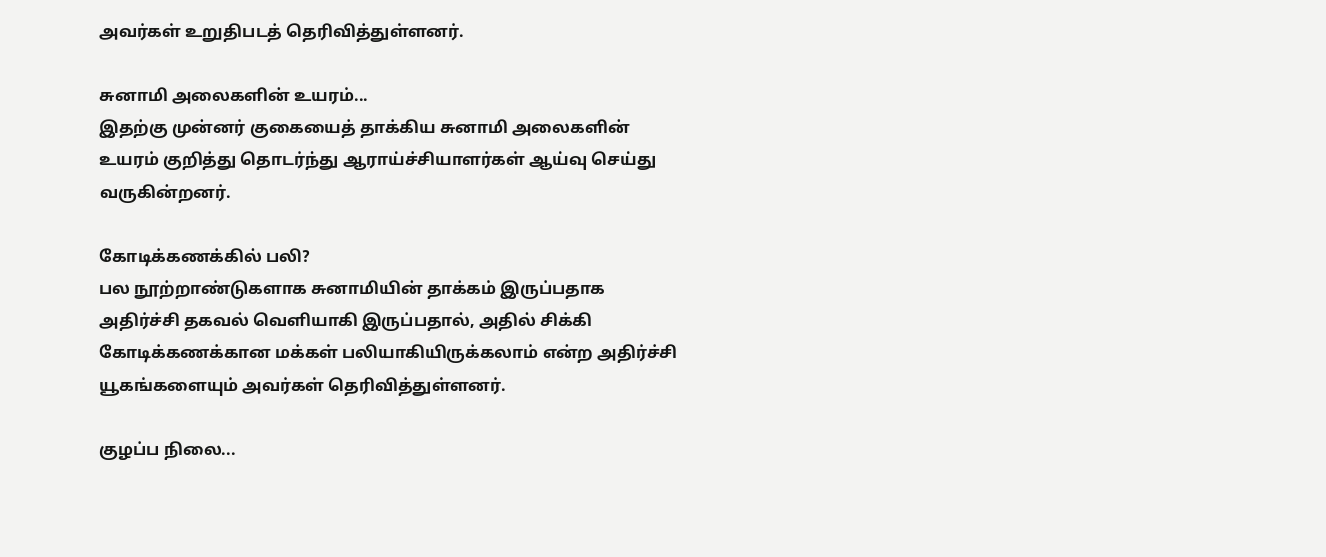அவர்கள் உறுதிபடத் தெரிவித்துள்ளனர்.

சுனாமி அலைகளின் உயரம்...
இதற்கு முன்னர் குகையைத் தாக்கிய சுனாமி அலைகளின் உயரம் குறித்து தொடர்ந்து ஆராய்ச்சியாளர்கள் ஆய்வு செய்து வருகின்றனர்.

கோடிக்கணக்கில் பலி?
பல நூற்றாண்டுகளாக சுனாமியின் தாக்கம் இருப்பதாக அதிர்ச்சி தகவல் வெளியாகி இருப்பதால், அதில் சிக்கி கோடிக்கணக்கான மக்கள் பலியாகியிருக்கலாம் என்ற அதிர்ச்சி யூகங்களையும் அவர்கள் தெரிவித்துள்ளனர்.

குழப்ப நிலை...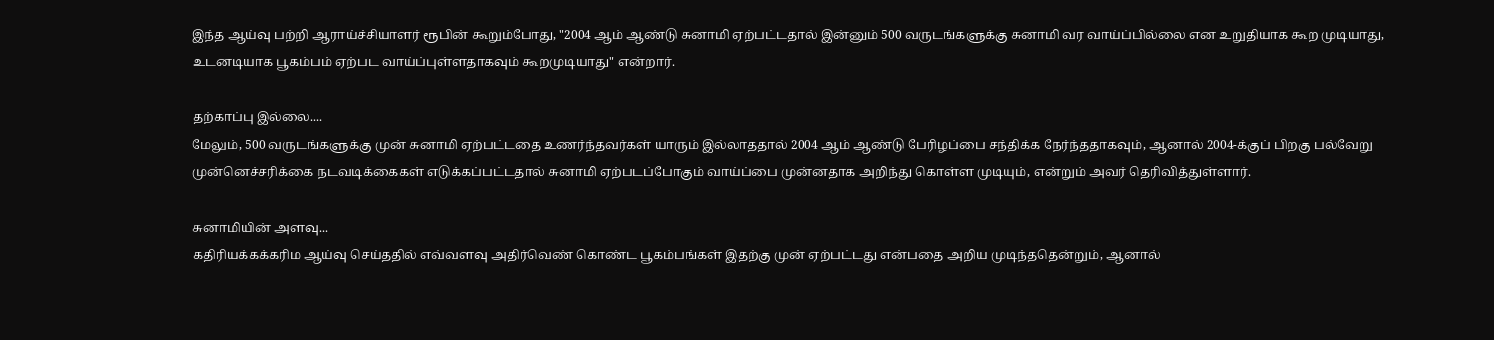இந்த ஆய்வு பற்றி ஆராய்ச்சியாளர் ரூபின் கூறும்போது, "2004 ஆம் ஆண்டு சுனாமி ஏற்பட்டதால் இன்னும் 500 வருடங்களுக்கு சுனாமி வர வாய்ப்பில்லை என உறுதியாக கூற முடியாது, உடனடியாக பூகம்பம் ஏற்பட வாய்ப்புள்ளதாகவும் கூறமுடியாது" என்றார்.

தற்காப்பு இல்லை....
மேலும், 500 வருடங்களுக்கு முன் சுனாமி ஏற்பட்டதை உணர்ந்தவர்கள் யாரும் இல்லாததால் 2004 ஆம் ஆண்டு பேரிழப்பை சந்திக்க நேர்ந்ததாகவும், ஆனால் 2004-க்குப் பிறகு பல்வேறு முன்னெச்சரிக்கை நடவடிக்கைகள் எடுக்கப்பட்டதால் சுனாமி ஏற்படப்போகும் வாய்ப்பை முன்னதாக அறிந்து கொள்ள முடியும், என்றும் அவர் தெரிவித்துள்ளார்.

சுனாமியின் அளவு...
கதிரியக்கக்கரிம ஆய்வு செய்ததில் எவ்வளவு அதிர்வெண் கொண்ட பூகம்பங்கள் இதற்கு முன் ஏற்பட்டது என்பதை அறிய முடிந்ததென்றும், ஆனால்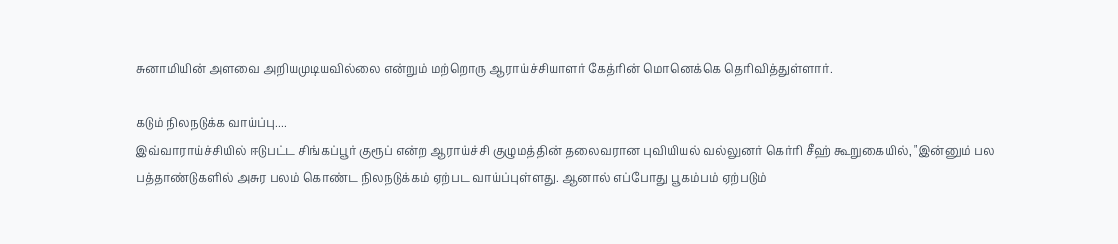சுனாமியின் அளவை அறியமுடியவில்லை என்றும் மற்றொரு ஆராய்ச்சியாளர் கேத்ரின் மொனெக்கெ தெரிவித்துள்ளார்.

கடும் நிலநடுக்க வாய்ப்பு....
இவ்வாராய்ச்சியில் ஈடுபட்ட சிங்கப்பூர் குரூப் என்ற ஆராய்ச்சி குழுமத்தின் தலைவரான புவியியல் வல்லுனர் கெர்ரி சீஹ் கூறுகையில், "இன்னும் பல பத்தாண்டுகளில் அசுர பலம் கொண்ட நிலநடுக்கம் ஏற்பட வாய்ப்புள்ளது. ஆனால் எப்போது பூகம்பம் ஏற்படும்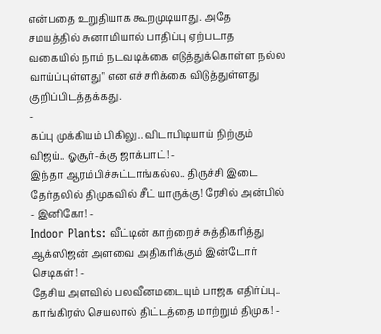என்பதை உறுதியாக கூறமுடியாது. அதே சமயத்தில் சுனாமியால் பாதிப்பு ஏற்படாத வகையில் நாம் நடவடிக்கை எடுத்துக்கொள்ள நல்ல வாய்ப்புள்ளது" என எச்சரிக்கை விடுத்துள்ளது குறிப்பிடத்தக்கது.
-
கப்பு முக்கியம் பிகிலு.. விடாபிடியாய் நிற்கும் விஜய்.. ஓசூர்-க்கு ஜாக்பாட்! -
இந்தா ஆரம்பிச்சுட்டாங்கல்ல.. திருச்சி இடை தேர்தலில் திமுகவில் சீட் யாருக்கு! ரேசில் அன்பில் - இனிகோ! -
Indoor Plants: வீட்டின் காற்றைச் சுத்திகரித்து ஆக்ஸிஜன் அளவை அதிகரிக்கும் இன்டோர் செடிகள்! -
தேசிய அளவில் பலவீனமடையும் பாஜக எதிர்ப்பு.. காங்கிரஸ் செயலால் திட்டத்தை மாற்றும் திமுக! -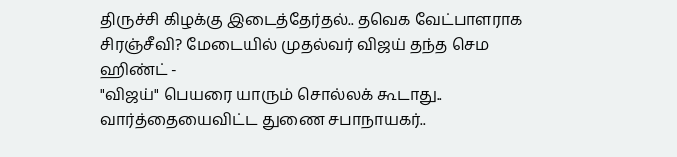திருச்சி கிழக்கு இடைத்தேர்தல்.. தவெக வேட்பாளராக சிரஞ்சீவி? மேடையில் முதல்வர் விஜய் தந்த செம ஹிண்ட் -
"விஜய்" பெயரை யாரும் சொல்லக் கூடாது.. வார்த்தையைவிட்ட துணை சபாநாயகர்..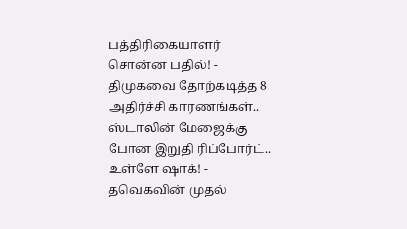பத்திரிகையாளர் சொன்ன பதில்! -
திமுகவை தோற்கடித்த 8 அதிர்ச்சி காரணங்கள்.. ஸ்டாலின் மேஜைக்கு போன இறுதி ரிப்போர்ட்.. உள்ளே ஷாக்! -
தவெகவின் முதல்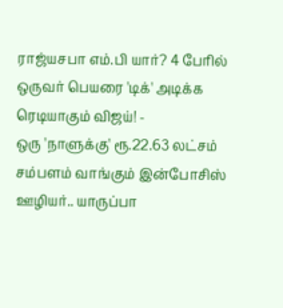ராஜ்யசபா எம்.பி யார்? 4 பேரில் ஒருவர் பெயரை 'டிக்' அடிக்க ரெடியாகும் விஜய்! -
ஒரு 'நாளுக்கு' ரூ.22.63 லட்சம் சம்பளம் வாங்கும் இன்போசிஸ் ஊழியர்.. யாருப்பா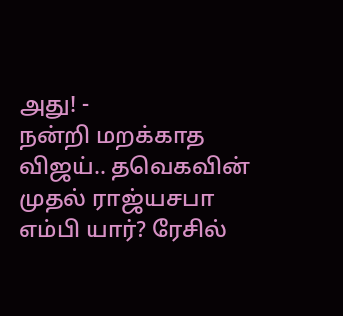அது! -
நன்றி மறக்காத விஜய்.. தவெகவின் முதல் ராஜ்யசபா எம்பி யார்? ரேசில்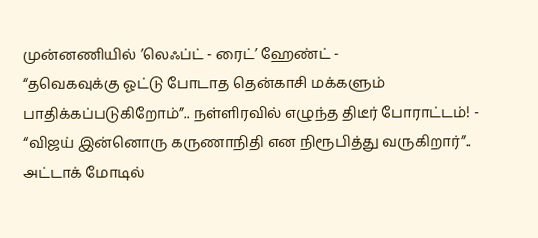முன்னணியில் ’லெஃப்ட் - ரைட்’ ஹேண்ட் -
“தவெகவுக்கு ஓட்டு போடாத தென்காசி மக்களும் பாதிக்கப்படுகிறோம்”.. நள்ளிரவில் எழுந்த திடீர் போராட்டம்! -
“விஜய் இன்னொரு கருணாநிதி என நிரூபித்து வருகிறார்”.. அட்டாக் மோடில்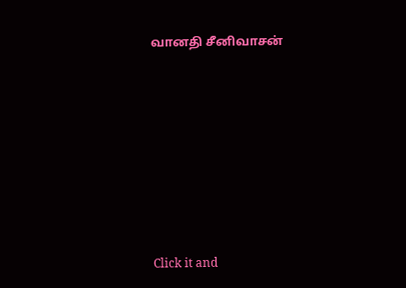வானதி சீனிவாசன்












Click it and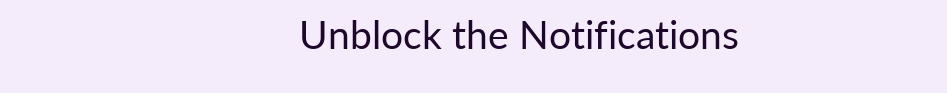Unblock the Notifications